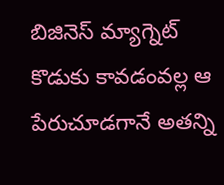బిజినెస్ మ్యాగ్నెట్ కొడుకు కావడంవల్ల ఆ పేరుచూడగానే అతన్ని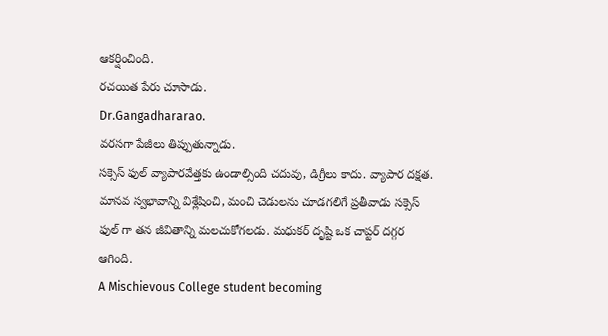ఆకర్షించింది.
రచయిత పేరు చూసాడు.
Dr.Gangadhararao.
వరసగా పేజీలు తిప్పుతున్నాడు.
సక్సెస్ ఫుల్ వ్యాపారవేత్తకు ఉండాల్సింది చదువు, డిగ్రీలు కాదు. వ్యాపార దక్షత. మానవ స్వభావాన్ని విశ్లేషించి, మంచి చెడులను చూడగలిగే ప్రతీవాడు సక్సెస్ ఫుల్ గా తన జీవితాన్ని మలచుకోగలడు. మధుకర్ దృష్టి ఒక చాప్టర్ దగ్గర ఆగింది.
A Mischievous College student becoming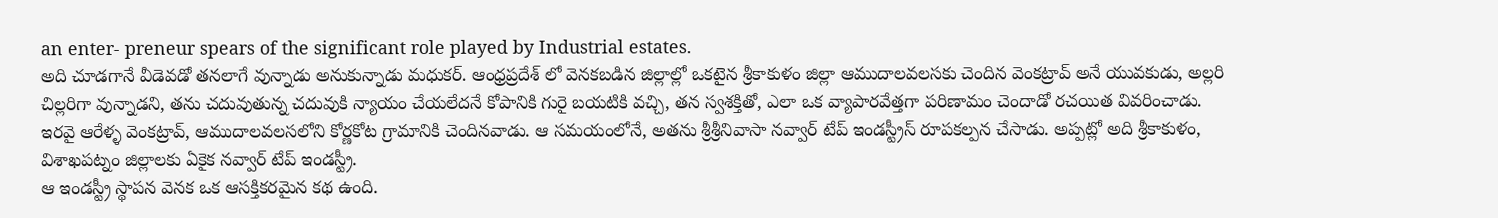an enter- preneur spears of the significant role played by Industrial estates.
అది చూడగానే వీడెవడో తనలాగే వున్నాడు అనుకున్నాడు మధుకర్. ఆంధ్రప్రదేశ్ లో వెనకబడిన జిల్లాల్లో ఒకటైన శ్రీకాకుళం జిల్లా ఆముదాలవలసకు చెందిన వెంకట్రావ్ అనే యువకుడు, అల్లరి చిల్లరిగా వున్నాడని, తను చదువుతున్న చదువుకి న్యాయం చేయలేదనే కోపానికి గురై బయటికి వచ్చి, తన స్వశక్తితో, ఎలా ఒక వ్యాపారవేత్తగా పరిణామం చెందాడో రచయిత వివరించాడు.
ఇరవై ఆరేళ్ళ వెంకట్రావ్, ఆముదాలవలసలోని కోర్ణకోట గ్రామానికి చెందినవాడు. ఆ సమయంలోనే, అతను శ్రీశ్రీనివాసా నవ్వార్ టేప్ ఇండస్ట్రీస్ రూపకల్పన చేసాడు. అప్పట్లో అది శ్రీకాకుళం, విశాఖపట్నం జిల్లాలకు ఏకైక నవ్వార్ టేప్ ఇండస్ట్రీ.
ఆ ఇండస్ట్రీ స్థాపన వెనక ఒక ఆసక్తికరమైన కథ ఉంది.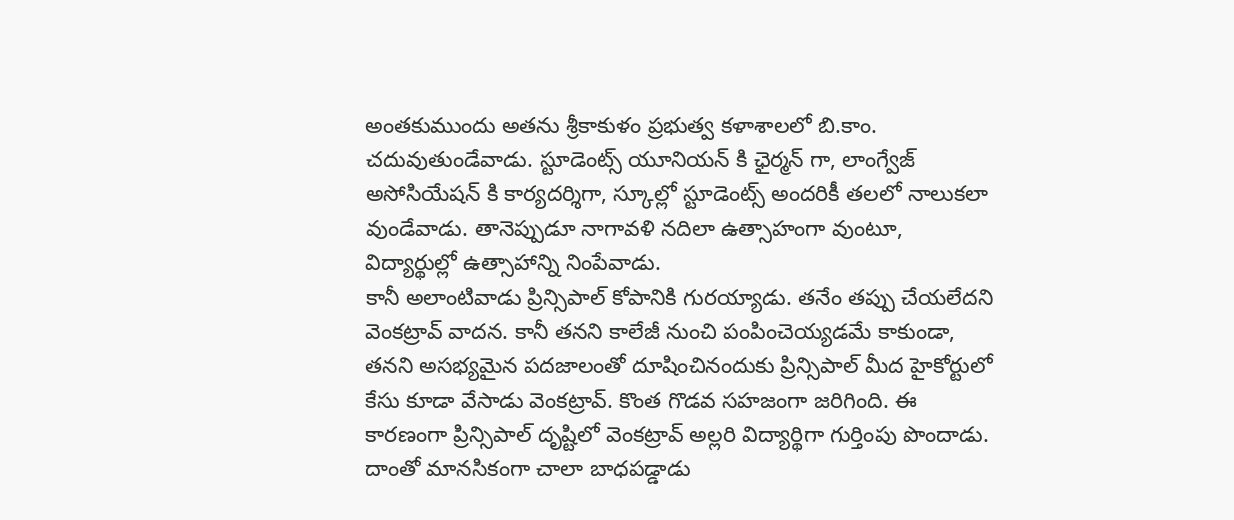అంతకుముందు అతను శ్రీకాకుళం ప్రభుత్వ కళాశాలలో బి.కాం. చదువుతుండేవాడు. స్టూడెంట్స్ యూనియన్ కి ఛైర్మన్ గా, లాంగ్వేజ్ అసోసియేషన్ కి కార్యదర్శిగా, స్కూల్లో స్టూడెంట్స్ అందరికీ తలలో నాలుకలా వుండేవాడు. తానెప్పుడూ నాగావళి నదిలా ఉత్సాహంగా వుంటూ, విద్యార్థుల్లో ఉత్సాహాన్ని నింపేవాడు.
కానీ అలాంటివాడు ప్రిన్సిపాల్ కోపానికి గురయ్యాడు. తనేం తప్పు చేయలేదని వెంకట్రావ్ వాదన. కానీ తనని కాలేజీ నుంచి పంపించెయ్యడమే కాకుండా, తనని అసభ్యమైన పదజాలంతో దూషించినందుకు ప్రిన్సిపాల్ మీద హైకోర్టులో కేసు కూడా వేసాడు వెంకట్రావ్. కొంత గొడవ సహజంగా జరిగింది. ఈ కారణంగా ప్రిన్సిపాల్ దృష్టిలో వెంకట్రావ్ అల్లరి విద్యార్థిగా గుర్తింపు పొందాడు. దాంతో మానసికంగా చాలా బాధపడ్డాడు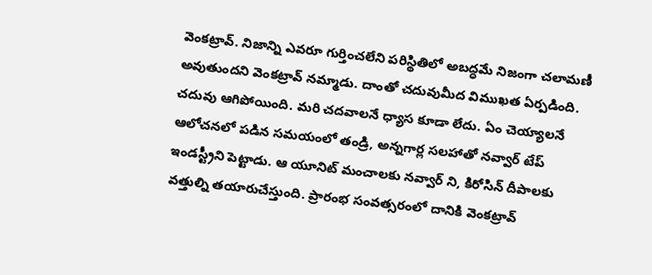వెంకట్రావ్. నిజాన్ని ఎవరూ గుర్తించలేని పరిస్థితిలో అబద్ధమే నిజంగా చలామణీ అవుతుందని వెంకట్రావ్ నమ్మాడు. దాంతో చదువుమీద విముఖత ఏర్పడింది.
చదువు ఆగిపోయింది. మరి చదవాలనే ధ్యాస కూడా లేదు. ఏం చెయ్యాలనే ఆలోచనలో పడిన సమయంలో తండ్రి, అన్నగార్ల సలహాతో నవ్వార్ టేప్ ఇండస్ట్రీని పెట్టాడు. ఆ యూనిట్ మంచాలకు నవ్వార్ ని, కిరోసిన్ దీపాలకు వత్తుల్ని తయారుచేస్తుంది. ప్రారంభ సంవత్సరంలో దానికి వెంకట్రావ్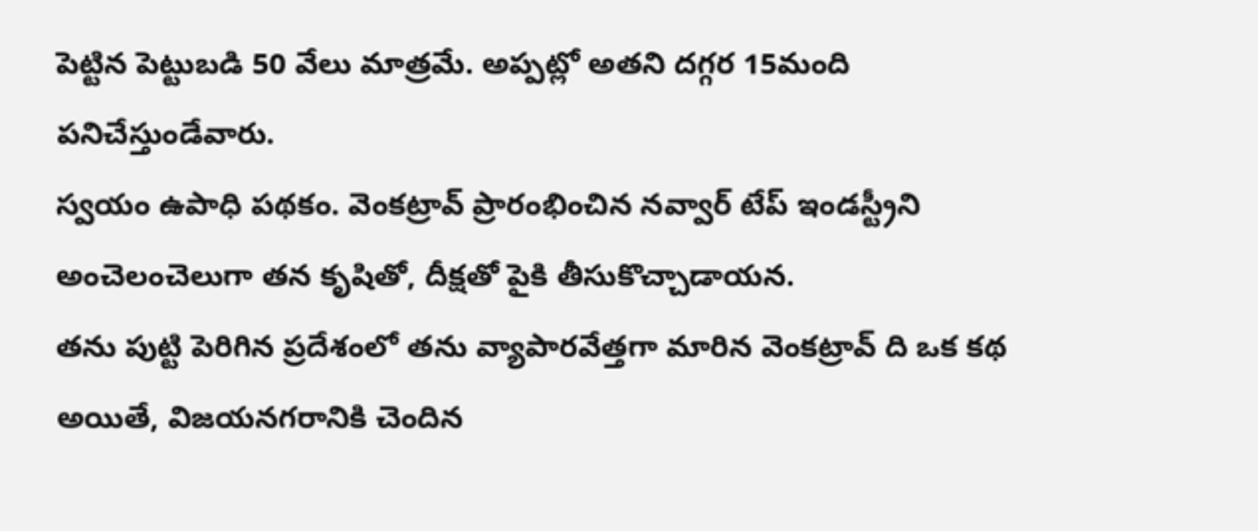పెట్టిన పెట్టుబడి 50 వేలు మాత్రమే. అప్పట్లో అతని దగ్గర 15మంది పనిచేస్తుండేవారు.
స్వయం ఉపాధి పథకం. వెంకట్రావ్ ప్రారంభించిన నవ్వార్ టేప్ ఇండస్ట్రీని అంచెలంచెలుగా తన కృషితో, దీక్షతో పైకి తీసుకొచ్చాడాయన.
తను పుట్టి పెరిగిన ప్రదేశంలో తను వ్యాపారవేత్తగా మారిన వెంకట్రావ్ ది ఒక కథ అయితే, విజయనగరానికి చెందిన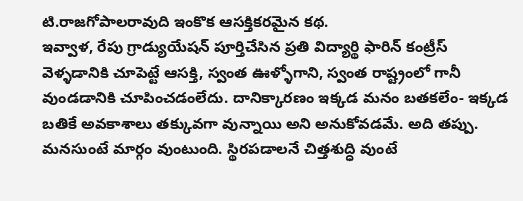టి.రాజగోపాలరావుది ఇంకొక ఆసక్తికరమైన కథ.
ఇవ్వాళ, రేపు గ్రాడ్యుయేషన్ పూర్తిచేసిన ప్రతి విద్యార్థి ఫారిన్ కంట్రీస్ వెళ్ళడానికి చూపెట్టే ఆసక్తి, స్వంత ఊళ్ళోగాని, స్వంత రాష్ట్రంలో గానీ వుండడానికి చూపించడంలేదు. దానిక్కారణం ఇక్కడ మనం బతకలేం- ఇక్కడ బతికే అవకాశాలు తక్కువగా వున్నాయి అని అనుకోవడమే. అది తప్పు. మనసుంటే మార్గం వుంటుంది. స్థిరపడాలనే చిత్తశుద్ధి వుంటే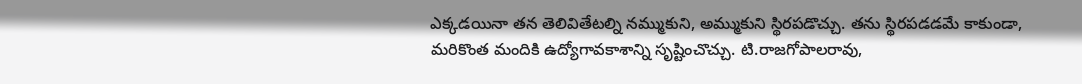ఎక్కడయినా తన తెలివితేటల్ని నమ్ముకుని, అమ్ముకుని స్థిరపడొచ్చు. తను స్థిరపడడమే కాకుండా, మరికొంత మందికి ఉద్యోగావకాశాన్ని సృష్టించొచ్చు. టి.రాజగోపాలరావు,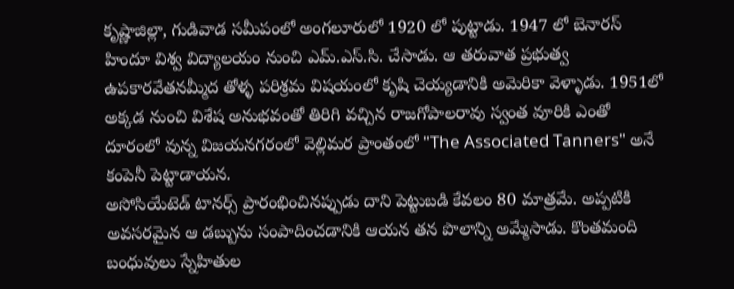కృష్ణాజిల్లా, గుడివాడ సమీపంలో అంగలూరులో 1920 లో పుట్టాడు. 1947 లో బెనారస్ హిందూ విశ్వ విద్యాలయం నుంచి ఎమ్.ఎస్.సి. చేసాడు. ఆ తరువాత ప్రభుత్వ ఉపకారవేతనమ్మీద తోళ్ళ పరిశ్రమ విషయంలో కృషి చెయ్యడానికి అమెరికా వెళ్ళాడు. 1951లో అక్కడ నుంచి విశేష అనుభవంతో తిరిగి వచ్చిన రాజగోపాలరావు స్వంత వూరికి ఎంతో దూరంలో వున్న విజయనగరంలో వెల్లిమర ప్రాంతంలో "The Associated Tanners" అనే కంపెనీ పెట్టాడాయన.
అసోసియేటెడ్ టానర్స్ ప్రారంభించినప్పుడు దాని పెట్టుబడి కేవలం 80 మాత్రమే. అప్పటికి అవసరమైన ఆ డబ్బును సంపాదించడానికి ఆయన తన పొలాన్ని అమ్మేసాడు. కొంతమంది బంధువులు స్నేహితుల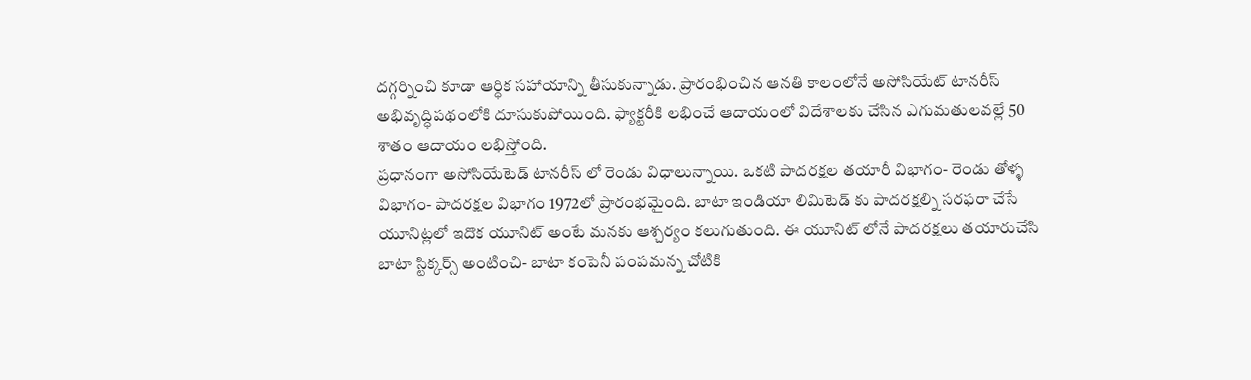దగ్గర్నించి కూడా ఆర్ధిక సహాయాన్ని తీసుకున్నాడు. ప్రారంభించిన ఆనతి కాలంలోనే అసోసియేట్ టానరీస్ అభివృద్ధిపథంలోకి దూసుకుపోయింది. ఫ్యాక్టరీకి లభించే ఆదాయంలో విదేశాలకు చేసిన ఎగుమతులవల్లే 50 శాతం ఆదాయం లభిస్తోంది.
ప్రధానంగా అసోసియేటెడ్ టానరీస్ లో రెండు విధాలున్నాయి. ఒకటి పాదరక్షల తయారీ విభాగం- రెండు తోళ్ళ విభాగం- పాదరక్షల విభాగం 1972లో ప్రారంభమైంది. బాటా ఇండియా లిమిటెడ్ కు పాదరక్షల్ని సరఫరా చేసే యూనిట్లలో ఇదొక యూనిట్ అంటే మనకు ఆశ్చర్యం కలుగుతుంది. ఈ యూనిట్ లోనే పాదరక్షలు తయారుచేసి బాటా స్టిక్కర్స్ అంటించి- బాటా కంపెనీ పంపమన్న చోటికి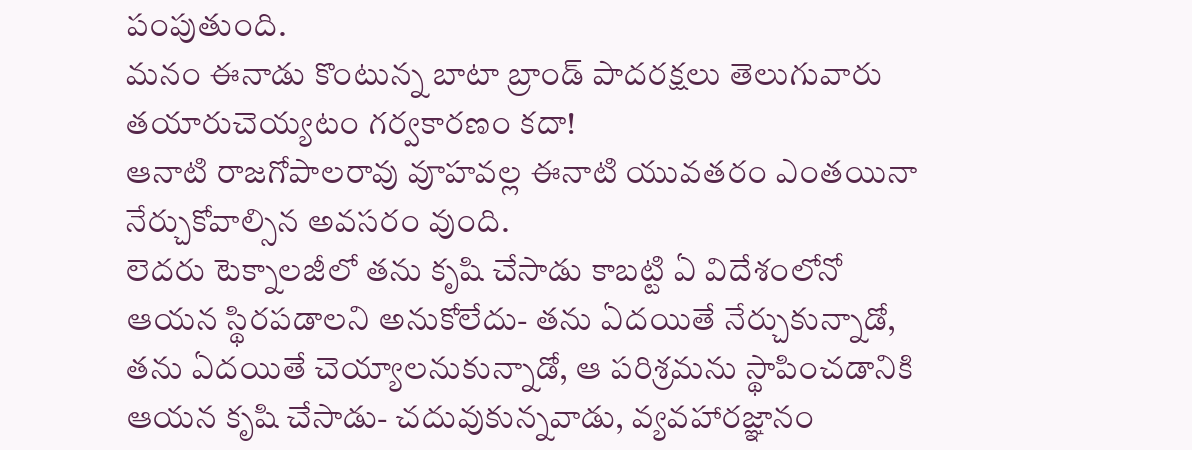పంపుతుంది.
మనం ఈనాడు కొంటున్న బాటా బ్రాండ్ పాదరక్షలు తెలుగువారు తయారుచెయ్యటం గర్వకారణం కదా!
ఆనాటి రాజగోపాలరావు వూహవల్ల ఈనాటి యువతరం ఎంతయినా నేర్చుకోవాల్సిన అవసరం వుంది.
లెదరు టెక్నాలజీలో తను కృషి చేసాడు కాబట్టి ఏ విదేశంలోనో ఆయన స్థిరపడాలని అనుకోలేదు- తను ఏదయితే నేర్చుకున్నాడో, తను ఏదయితే చెయ్యాలనుకున్నాడో, ఆ పరిశ్రమను స్థాపించడానికి ఆయన కృషి చేసాడు- చదువుకున్నవాడు, వ్యవహారజ్ఞానం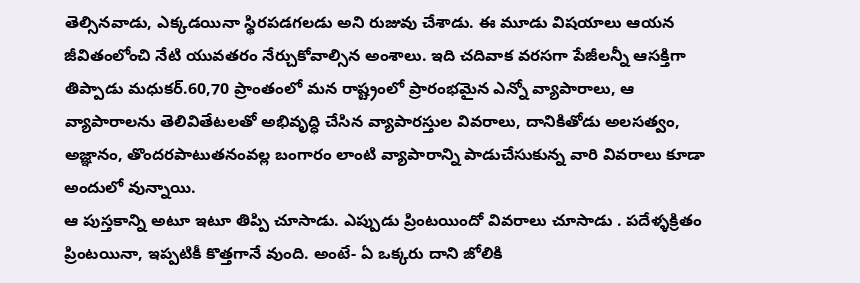తెల్సినవాడు, ఎక్కడయినా స్థిరపడగలడు అని రుజువు చేశాడు. ఈ మూడు విషయాలు ఆయన జీవితంలోంచి నేటి యువతరం నేర్చుకోవాల్సిన అంశాలు. ఇది చదివాక వరసగా పేజీలన్నీ ఆసక్తిగా తిప్పాడు మధుకర్.60,70 ప్రాంతంలో మన రాష్ట్రంలో ప్రారంభమైన ఎన్నో వ్యాపారాలు, ఆ వ్యాపారాలను తెలివితేటలతో అభివృద్ధి చేసిన వ్యాపారస్తుల వివరాలు, దానికితోడు అలసత్వం, అజ్ఞానం, తొందరపాటుతనంవల్ల బంగారం లాంటి వ్యాపారాన్ని పాడుచేసుకున్న వారి వివరాలు కూడా అందులో వున్నాయి.
ఆ పుస్తకాన్ని అటూ ఇటూ తిప్పి చూసాడు. ఎప్పుడు ప్రింటయిందో వివరాలు చూసాడు . పదేళ్ళక్రితం ప్రింటయినా, ఇప్పటికీ కొత్తగానే వుంది. అంటే- ఏ ఒక్కరు దాని జోలికి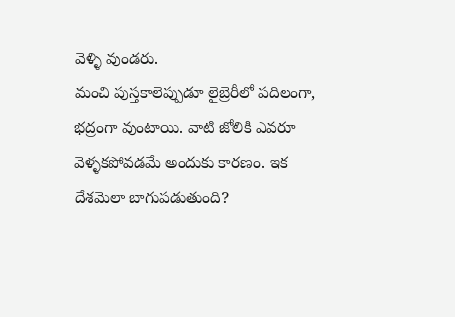వెళ్ళి వుండరు.
మంచి పుస్తకాలెప్పుడూ లైబ్రెరీలో పదిలంగా, భద్రంగా వుంటాయి. వాటి జోలికి ఎవరూ వెళ్ళకపోవడమే అందుకు కారణం. ఇక దేశమెలా బాగుపడుతుంది?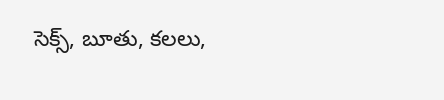సెక్స్, బూతు, కలలు,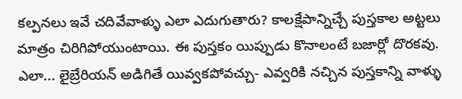కల్పనలు ఇవే చదివేవాళ్ళు ఎలా ఎదుగుతారు? కాలక్షేపాన్నిచ్చే పుస్తకాల అట్టలు మాత్రం చిరిగిపోయుంటాయి. ఈ పుస్తకం యిప్పుడు కొనాలంటే బజార్లో దొరకవు. ఎలా... లైబ్రేరియన్ అడిగితే యివ్వకపోవచ్చు- ఎవ్వరికి నచ్చిన పుస్తకాన్ని వాళ్ళు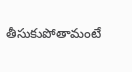తీసుకుపోతామంటే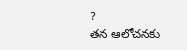?
తన ఆలోచనకు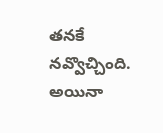తనకే నవ్వొచ్చింది. అయినా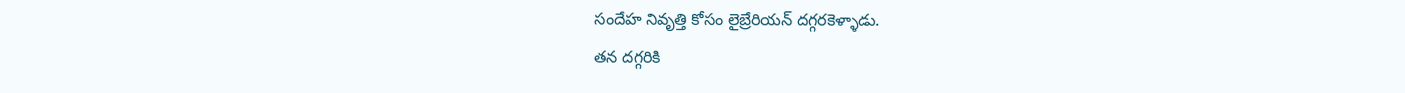సందేహ నివృత్తి కోసం లైబ్రేరియన్ దగ్గరకెళ్ళాడు.
తన దగ్గరికి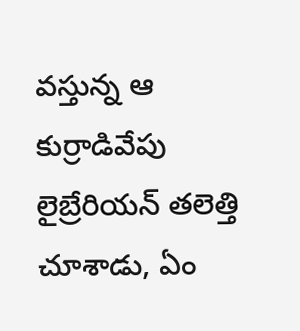వస్తున్న ఆ కుర్రాడివేపు లైబ్రేరియన్ తలెత్తి చూశాడు, ఏం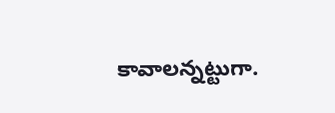కావాలన్నట్టుగా.